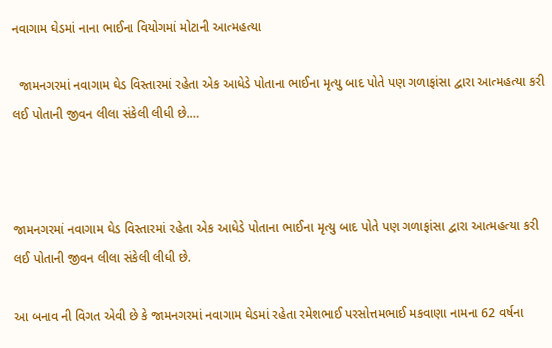નવાગામ ઘેડમાં નાના ભાઈના વિયોગમાં મોટાની આત્મહત્યા

  જામનગરમાં નવાગામ ઘેડ વિસ્તારમાં રહેતા એક આધેડે પોતાના ભાઈના મૃત્યુ બાદ પોતે પણ ગળાફાંસા દ્વારા આત્મહત્યા કરી લઈ પોતાની જીવન લીલા સંકેલી લીધી છે.…



જામનગરમાં નવાગામ ઘેડ વિસ્તારમાં રહેતા એક આધેડે પોતાના ભાઈના મૃત્યુ બાદ પોતે પણ ગળાફાંસા દ્વારા આત્મહત્યા કરી લઈ પોતાની જીવન લીલા સંકેલી લીધી છે.

આ બનાવ ની વિગત એવી છે કે જામનગરમાં નવાગામ ઘેડમાં રહેતા રમેશભાઈ પરસોત્તમભાઈ મકવાણા નામના 62 વર્ષના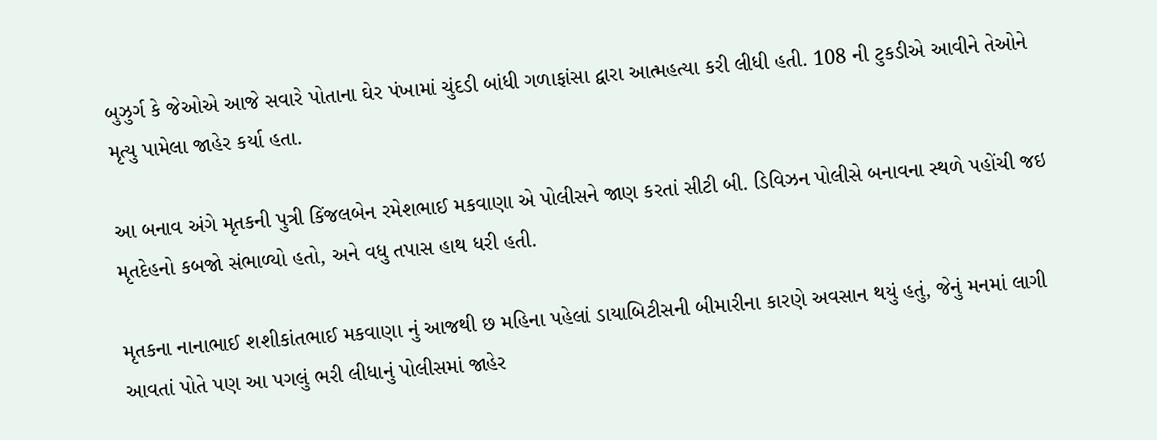બુઝુર્ગ કે જેઓએ આજે સવારે પોતાના ઘેર પંખામાં ચુંદડી બાંધી ગળાફાંસા દ્વારા આત્મહત્યા કરી લીધી હતી. 108 ની ટુકડીએ આવીને તેઓને મૃત્યુ પામેલા જાહેર કર્યા હતા.

આ બનાવ અંગે મૃતકની પુત્રી કિંજલબેન રમેશભાઈ મકવાણા એ પોલીસને જાણ કરતાં સીટી બી. ડિવિઝન પોલીસે બનાવના સ્થળે પહોંચી જઇ મૃતદેહનો કબજો સંભાળ્યો હતો, અને વધુ તપાસ હાથ ધરી હતી.

મૃતકના નાનાભાઈ શશીકાંતભાઈ મકવાણા નું આજથી છ મહિના પહેલાં ડાયાબિટીસની બીમારીના કારણે અવસાન થયું હતું, જેનું મનમાં લાગી આવતાં પોતે પણ આ પગલું ભરી લીધાનું પોલીસમાં જાહેર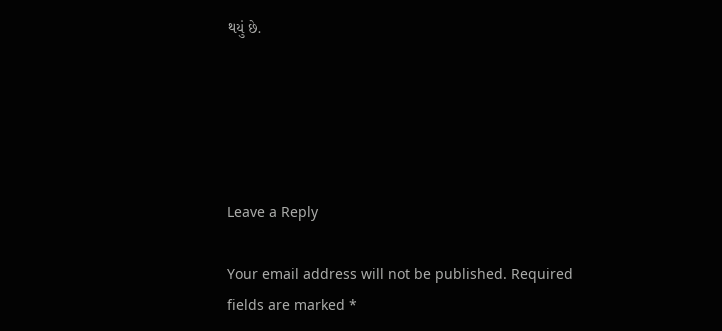થયું છે.





Leave a Reply

Your email address will not be published. Required fields are marked *